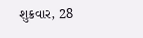શુક્રવાર, 28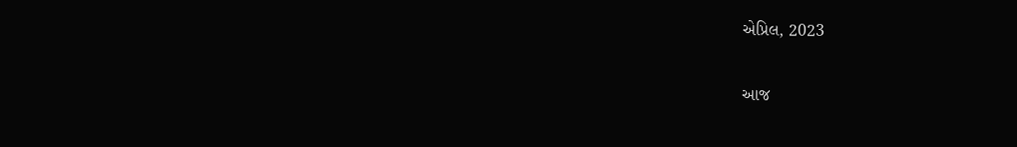એપ્રિલ, 2023

આજ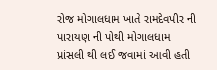રોજ મોગાલધામ ખાતે રામદેવપીર ની પારાયણ ની પોથી મોગાલધામ પ્રાંસલી થી લઈ જવામાં આવી હતી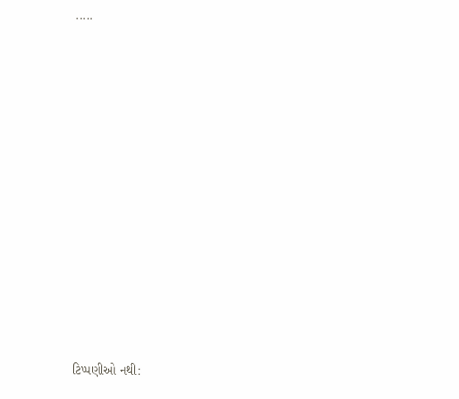.....













ટિપ્પણીઓ નથી: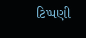ટિપ્પણી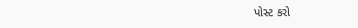પોસ્ટ કરો